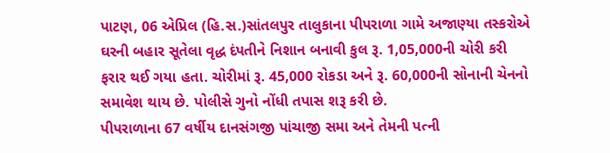પાટણ, 06 એપ્રિલ (હિ.સ.)સાંતલપુર તાલુકાના પીપરાળા ગામે અજાણ્યા તસ્કરોએ ઘરની બહાર સૂતેલા વૃદ્ધ દંપતીને નિશાન બનાવી કુલ રૂ. 1,05,000ની ચોરી કરી ફરાર થઈ ગયા હતા. ચોરીમાં રૂ. 45,000 રોકડા અને રૂ. 60,000ની સોનાની ચેનનો સમાવેશ થાય છે. પોલીસે ગુનો નોંધી તપાસ શરૂ કરી છે.
પીપરાળાના 67 વર્ષીય દાનસંગજી પાંચાજી સમા અને તેમની પત્ની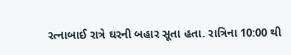રત્નાબાઈ રાત્રે ઘરની બહાર સૂતા હતા. રાત્રિના 10:00 થી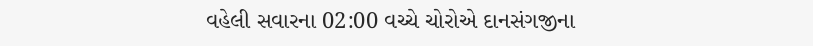વહેલી સવારના 02:00 વચ્ચે ચોરોએ દાનસંગજીના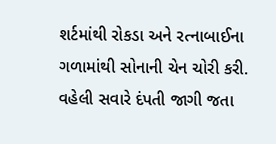શર્ટમાંથી રોકડા અને રત્નાબાઈના ગળામાંથી સોનાની ચેન ચોરી કરી.
વહેલી સવારે દંપતી જાગી જતા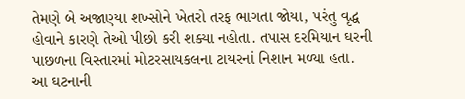તેમણે બે અજાણ્યા શખ્સોને ખેતરો તરફ ભાગતા જોયા, પરંતુ વૃદ્ધ હોવાને કારણે તેઓ પીછો કરી શક્યા નહોતા. તપાસ દરમિયાન ઘરની પાછળના વિસ્તારમાં મોટરસાયકલના ટાયરનાં નિશાન મળ્યા હતા.
આ ઘટનાની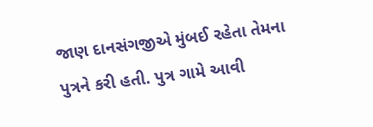જાણ દાનસંગજીએ મુંબઈ રહેતા તેમના પુત્રને કરી હતી. પુત્ર ગામે આવી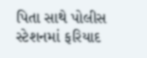પિતા સાથે પોલીસ સ્ટેશનમાં ફરિયાદ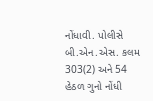નોંધાવી. પોલીસે બી.એન.એસ. કલમ 303(2) અને 54 હેઠળ ગુનો નોંધી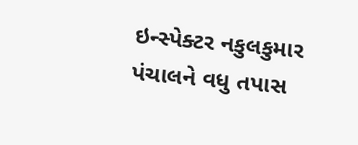ઇન્સ્પેક્ટર નકુલકુમાર પંચાલને વધુ તપાસ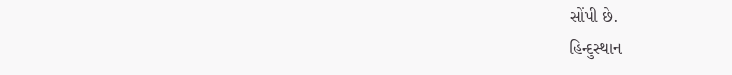સોંપી છે.
હિન્દુસ્થાન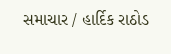સમાચાર / હાર્દિક રાઠોડ